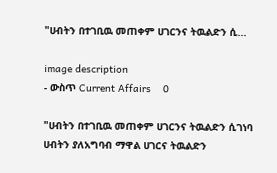"ሀብትን በተገቢዉ መጠቀም ሀገርንና ትዉልድን ሲ...

image description
- ውስጥ Current Affairs    0

"ሀብትን በተገቢዉ መጠቀም ሀገርንና ትዉልድን ሲገነባ ሀብትን ያለአግባብ ማዋል ሀገርና ትዉልድን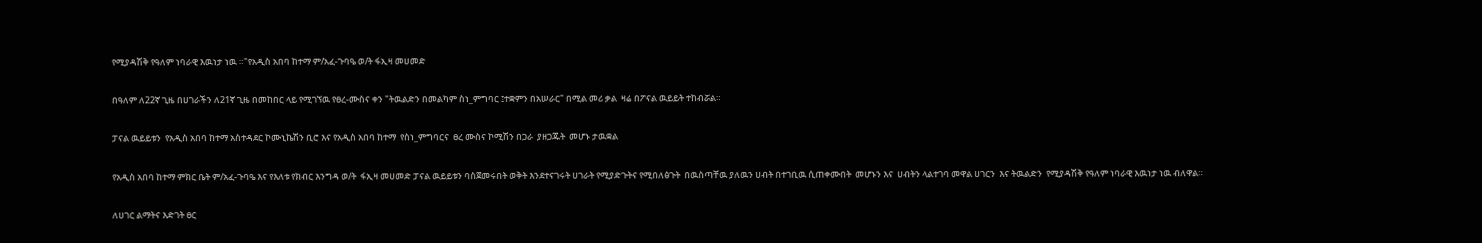የሚያዳሽቅ የዓለም ነባራዊ እዉነታ ነዉ ።"የአዲስ አበባ ከተማ ም/አፈ-ጉባዔ ወ/ት ፋኢዛ መሀመድ

በዓለም ለ22ኛ ጊዜ በሀገራችን ለ21ኛ ጊዜ በመከበር ላይ የሚገኘዉ የፀረ-ሙስና ቀን "ትዉልድን በመልካም ስነ_ምግባር ፤ተቋምን በአሠራር" በሚል መሪ ቃል  ዛሬ በፖናል ዉይይት ተከብሯል።

ፓናል ዉይይቱን  የአዲስ አበባ ከተማ አስተዳደር ኮሙኒኬሽን ቢሮ እና የአዲስ አበባ ከተማ  የስነ_ምግባርና  ፀረ ሙስና ኮሚሽን በጋራ  ያዘጋጁት  መሆኑ ታዉቋል

የአዲስ አበባ ከተማ ምክር ቤት ም/አፈ-ጉባዔ እና የእለቱ የክብር እንግዳ ወ/ት  ፋኢዛ መሀመድ ፓናል ዉይይቱን ባስጀመሩበት ወቅት እንደተናገሩት ሀገራት የሚያድጉትና የሚበለፅጉት  በዉስጣቸዉ ያለዉን ሀብት በተገቢዉ ሲጠቀሙበት  መሆኑን እና  ሀብትን ላልተገባ መዋል ሀገርን  እና ትዉልድን  የሚያዳሽቅ የዓለም ነባራዊ እዉነታ ነዉ ብለዋል።

ለሀገር ልማትና እድገት ፀር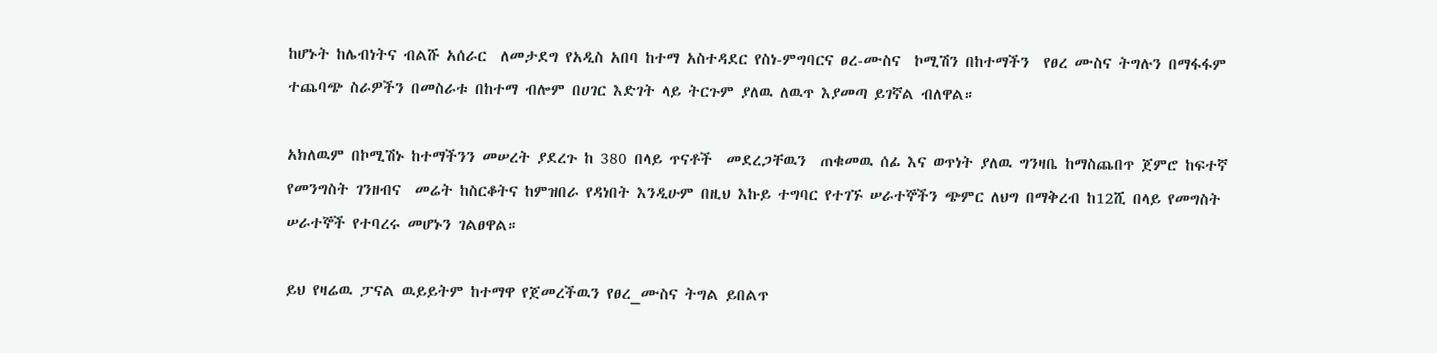ከሆኑት ከሌብነትና ብልሹ አሰራር  ለመታደግ የአዲስ አበባ ከተማ አስተዳደር የስነ-ምግባርና ፀረ-ሙስና  ኮሚሽን በከተማችን  የፀረ ሙስና ትግሉን በማፋፋም ተጨባጭ ስራዎችን በመስራቱ በከተማ ብሎም በሀገር እድገት ላይ ትርጉም ያለዉ ለዉጥ እያመጣ ይገኛል ብለዋል።

አክለዉም በኮሚሽኑ ከተማችንን መሠረት ያደረጉ ከ 380 በላይ ጥናቶች  መደረጋቸዉን  ጠቁመዉ ሰፊ እና ወጥነት ያለዉ ግንዛቤ ከማስጨበጥ ጀምሮ ከፍተኛ የመንግስት ገንዘብና  መሬት ከስርቆትና ከምዝበራ የዳነበት እንዲሁም በዚህ እኩይ ተግባር የተገኙ ሠራተኞችን ጭምር ለህግ በማቅረብ ከ12ሺ በላይ የመግስት ሠራተኞች የተባረሩ መሆኑን ገልፀዋል።

ይህ የዛሬዉ ፓናል ዉይይትም ከተማዋ የጀመረችዉን የፀረ_ሙስና ትግል ይበልጥ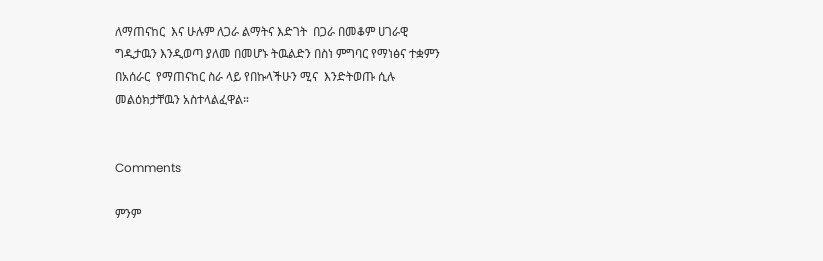ለማጠናከር  እና ሁሉም ለጋራ ልማትና እድገት  በጋራ በመቆም ሀገራዊ ግዲታዉን እንዲወጣ ያለመ በመሆኑ ትዉልድን በስነ ምግባር የማነፅና ተቋምን በአሰራር  የማጠናከር ስራ ላይ የበኩላችሁን ሚና  እንድትወጡ ሲሉ መልዕክታቸዉን አስተላልፈዋል።


Comments

ምንም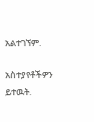አልተገኘም.

አስተያየቶችዎን ይተዉት.